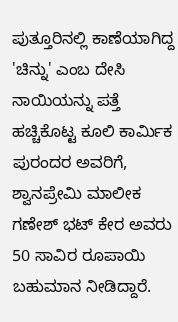ಪುತ್ತೂರಿನಲ್ಲಿ ಕಾಣೆಯಾಗಿದ್ದ 'ಚಿನ್ನು' ಎಂಬ ದೇಸಿ ನಾಯಿಯನ್ನು ಪತ್ತೆ ಹಚ್ಚಿಕೊಟ್ಟ ಕೂಲಿ ಕಾರ್ಮಿಕ ಪುರಂದರ ಅವರಿಗೆ, ಶ್ವಾನಪ್ರೇಮಿ ಮಾಲೀಕ ಗಣೇಶ್ ಭಟ್ ಕೇರ ಅವರು 50 ಸಾವಿರ ರೂಪಾಯಿ ಬಹುಮಾನ ನೀಡಿದ್ದಾರೆ.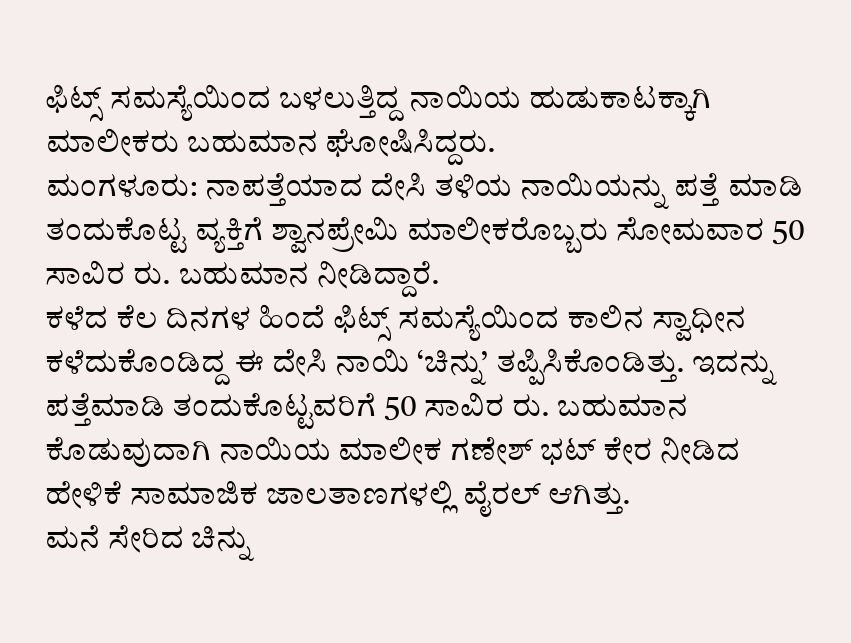ಫಿಟ್ಸ್ ಸಮಸ್ಯೆಯಿಂದ ಬಳಲುತ್ತಿದ್ದ ನಾಯಿಯ ಹುಡುಕಾಟಕ್ಕಾಗಿ ಮಾಲೀಕರು ಬಹುಮಾನ ಘೋಷಿಸಿದ್ದರು.
ಮಂಗಳೂರು: ನಾಪತ್ತೆಯಾದ ದೇಸಿ ತಳಿಯ ನಾಯಿಯನ್ನು ಪತ್ತೆ ಮಾಡಿ ತಂದುಕೊಟ್ಟ ವ್ಯಕ್ತಿಗೆ ಶ್ವಾನಪ್ರೇಮಿ ಮಾಲೀಕರೊಬ್ಬರು ಸೋಮವಾರ 50 ಸಾವಿರ ರು. ಬಹುಮಾನ ನೀಡಿದ್ದಾರೆ.
ಕಳೆದ ಕೆಲ ದಿನಗಳ ಹಿಂದೆ ಫಿಟ್ಸ್ ಸಮಸ್ಯೆಯಿಂದ ಕಾಲಿನ ಸ್ವಾಧೀನ ಕಳೆದುಕೊಂಡಿದ್ದ ಈ ದೇಸಿ ನಾಯಿ ‘ಚಿನ್ನು’ ತಪ್ಪಿಸಿಕೊಂಡಿತ್ತು. ಇದನ್ನು ಪತ್ತೆಮಾಡಿ ತಂದುಕೊಟ್ಟವರಿಗೆ 50 ಸಾವಿರ ರು. ಬಹುಮಾನ ಕೊಡುವುದಾಗಿ ನಾಯಿಯ ಮಾಲೀಕ ಗಣೇಶ್ ಭಟ್ ಕೇರ ನೀಡಿದ ಹೇಳಿಕೆ ಸಾಮಾಜಿಕ ಜಾಲತಾಣಗಳಲ್ಲಿ ವೈರಲ್ ಆಗಿತ್ತು.
ಮನೆ ಸೇರಿದ ಚಿನ್ನು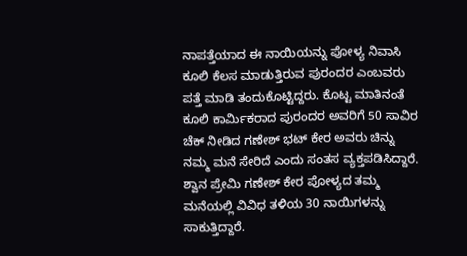ನಾಪತ್ತೆಯಾದ ಈ ನಾಯಿಯನ್ನು ಪೋಳ್ಯ ನಿವಾಸಿ ಕೂಲಿ ಕೆಲಸ ಮಾಡುತ್ತಿರುವ ಪುರಂದರ ಎಂಬವರು ಪತ್ತೆ ಮಾಡಿ ತಂದುಕೊಟ್ಟಿದ್ದರು. ಕೊಟ್ಟ ಮಾತಿನಂತೆ ಕೂಲಿ ಕಾರ್ಮಿಕರಾದ ಪುರಂದರ ಅವರಿಗೆ 50 ಸಾವಿರ ಚೆಕ್ ನೀಡಿದ ಗಣೇಶ್ ಭಟ್ ಕೇರ ಅವರು ಚಿನ್ನು ನಮ್ಮ ಮನೆ ಸೇರಿದೆ ಎಂದು ಸಂತಸ ವ್ಯಕ್ತಪಡಿಸಿದ್ದಾರೆ.
ಶ್ವಾನ ಪ್ರೇಮಿ ಗಣೇಶ್ ಕೇರ ಪೋಳ್ಯದ ತಮ್ಮ ಮನೆಯಲ್ಲಿ ವಿವಿಧ ತಳಿಯ 30 ನಾಯಿಗಳನ್ನು ಸಾಕುತ್ತಿದ್ದಾರೆ.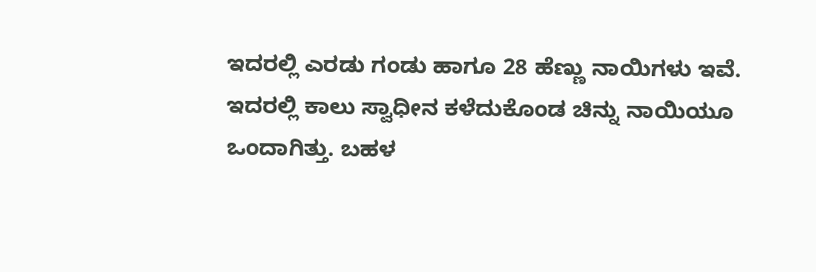ಇದರಲ್ಲಿ ಎರಡು ಗಂಡು ಹಾಗೂ 28 ಹೆಣ್ಣು ನಾಯಿಗಳು ಇವೆ. ಇದರಲ್ಲಿ ಕಾಲು ಸ್ವಾಧೀನ ಕಳೆದುಕೊಂಡ ಚಿನ್ನು ನಾಯಿಯೂ ಒಂದಾಗಿತ್ತು. ಬಹಳ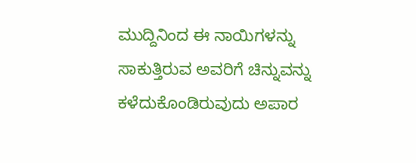ಮುದ್ದಿನಿಂದ ಈ ನಾಯಿಗಳನ್ನು ಸಾಕುತ್ತಿರುವ ಅವರಿಗೆ ಚಿನ್ನುವನ್ನು ಕಳೆದುಕೊಂಡಿರುವುದು ಅಪಾರ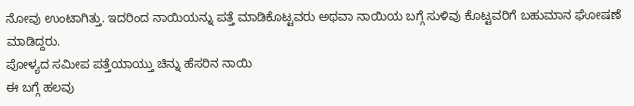ನೋವು ಉಂಟಾಗಿತ್ತು. ಇದರಿಂದ ನಾಯಿಯನ್ನು ಪತ್ತೆ ಮಾಡಿಕೊಟ್ಟವರು ಅಥವಾ ನಾಯಿಯ ಬಗ್ಗೆ ಸುಳಿವು ಕೊಟ್ಟವರಿಗೆ ಬಹುಮಾನ ಘೋಷಣೆ ಮಾಡಿದ್ದರು.
ಪೋಳ್ಯದ ಸಮೀಪ ಪತ್ತೆಯಾಯ್ತು ಚಿನ್ನು ಹೆಸರಿನ ನಾಯಿ
ಈ ಬಗ್ಗೆ ಹಲವು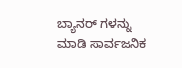ಬ್ಯಾನರ್ ಗಳನ್ನು ಮಾಡಿ ಸಾರ್ವಜನಿಕ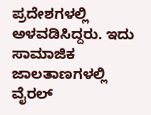ಪ್ರದೇಶಗಳಲ್ಲಿ ಅಳವಡಿಸಿದ್ದರು. ಇದು ಸಾಮಾಜಿಕ ಜಾಲತಾಣಗಳಲ್ಲಿ ವೈರಲ್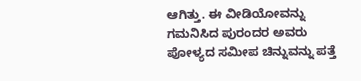ಆಗಿತ್ತು. ಈ ವೀಡಿಯೋವನ್ನು ಗಮನಿಸಿದ ಪುರಂದರ ಅವರು ಪೋಳ್ಯದ ಸಮೀಪ ಚಿನ್ನುವನ್ನು ಪತ್ತೆ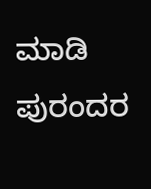ಮಾಡಿ ಪುರಂದರ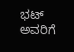ಭಟ್ ಅವರಿಗೆ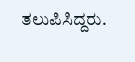ತಲುಪಿಸಿದ್ದರು.